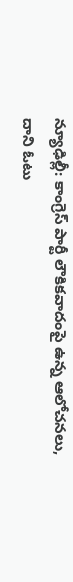న్యూఢిల్లీ: కాంగ్రెస్ పార్టీ లౌకికవాదంపై ఉన్న ఆలోచనలు, దాని ఓటు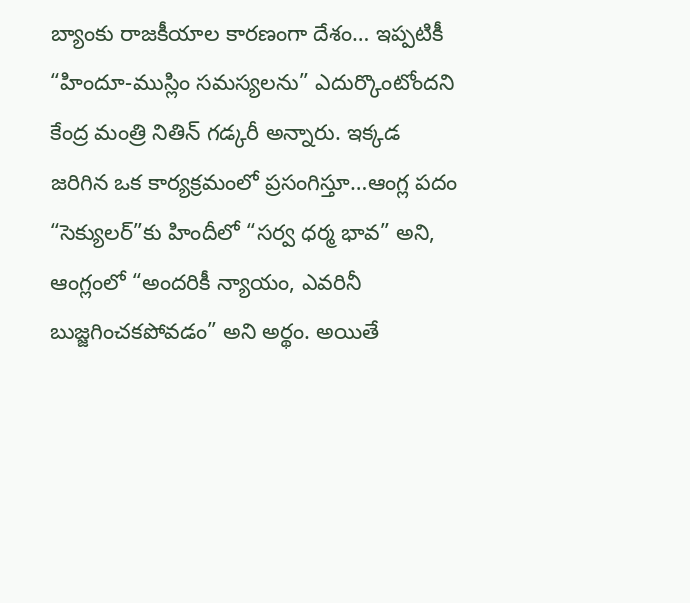బ్యాంకు రాజకీయాల కారణంగా దేశం… ఇప్పటికీ “హిందూ-ముస్లిం సమస్యలను” ఎదుర్కొంటోందని కేంద్ర మంత్రి నితిన్ గడ్కరీ అన్నారు. ఇక్కడ జరిగిన ఒక కార్యక్రమంలో ప్రసంగిస్తూ…ఆంగ్ల పదం “సెక్యులర్”కు హిందీలో “సర్వ ధర్మ భావ” అని, ఆంగ్లంలో “అందరికీ న్యాయం, ఎవరినీ బుజ్జగించకపోవడం” అని అర్థం. అయితే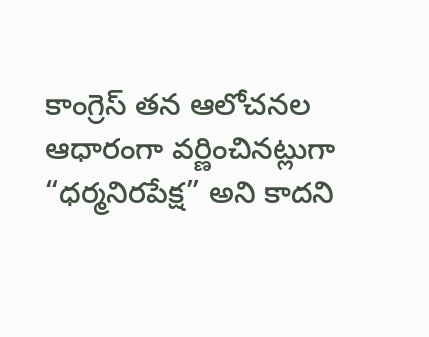కాంగ్రెస్ తన ఆలోచనల ఆధారంగా వర్ణించినట్లుగా “ధర్మనిరపేక్ష” అని కాదని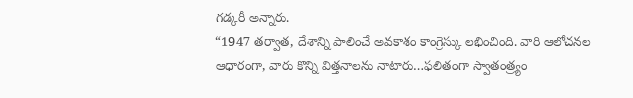గడ్కరీ అన్నారు.
“1947 తర్వాత, దేశాన్ని పాలించే అవకాశం కాంగ్రెస్కు లభించింది. వారి ఆలోచనల ఆధారంగా, వారు కొన్ని విత్తనాలను నాటారు…ఫలితంగా స్వాతంత్ర్యం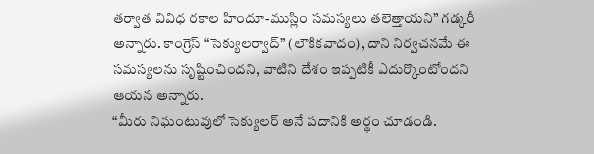తర్వాత వివిధ రకాల హిందూ-ముస్లిం సమస్యలు తలెత్తాయని” గడ్కరీ అన్నారు. కాంగ్రెస్ “సెక్యులర్వాద్” (లౌకికవాదం), దాని నిర్వచనమే ఈ సమస్యలను సృష్టించిందని, వాటిని దేశం ఇప్పటికీ ఎదుర్కొంటోందని ఆయన అన్నారు.
“మీరు నిఘంటువులో సెక్యులర్ అనే పదానికి అర్థం చూడండి.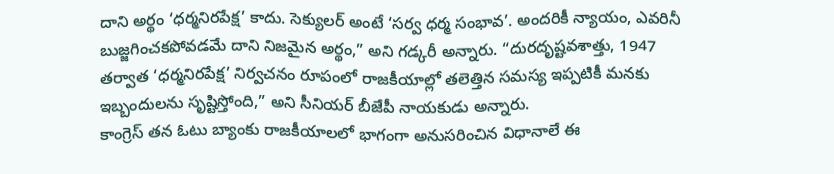దాని అర్థం ‘ధర్మనిరపేక్ష’ కాదు. సెక్యులర్ అంటే ‘సర్వ ధర్మ సంభావ’. అందరికీ న్యాయం, ఎవరినీ బుజ్జగించకపోవడమే దాని నిజమైన అర్థం,” అని గడ్కరీ అన్నారు. “దురదృష్టవశాత్తు, 1947 తర్వాత ‘ధర్మనిరపేక్ష’ నిర్వచనం రూపంలో రాజకీయాల్లో తలెత్తిన సమస్య ఇప్పటికీ మనకు ఇబ్బందులను సృష్టిస్తోంది,” అని సీనియర్ బీజేపీ నాయకుడు అన్నారు.
కాంగ్రెస్ తన ఓటు బ్యాంకు రాజకీయాలలో భాగంగా అనుసరించిన విధానాలే ఈ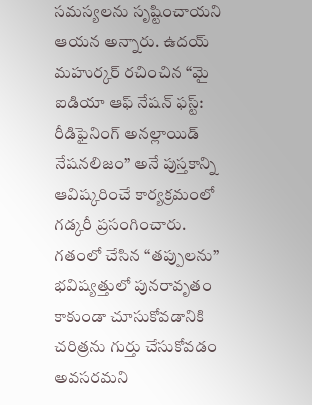సమస్యలను సృష్టించాయని ఆయన అన్నారు. ఉదయ్ మహుర్కర్ రచించిన “మై ఐడియా ఆఫ్ నేషన్ ఫస్ట్: రీడిఫైనింగ్ అనల్లాయిడ్ నేషనలిజం” అనే పుస్తకాన్ని ఆవిష్కరించే కార్యక్రమంలో గడ్కరీ ప్రసంగించారు.
గతంలో చేసిన “తప్పులను” భవిష్యత్తులో పునరావృతం కాకుండా చూసుకోవడానికి చరిత్రను గుర్తు చేసుకోవడం అవసరమని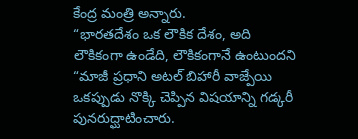కేంద్ర మంత్రి అన్నారు.
“భారతదేశం ఒక లౌకిక దేశం, అది లౌకికంగా ఉండేది, లౌకికంగానే ఉంటుందని “మాజీ ప్రధాని అటల్ బిహారీ వాజ్పేయి ఒకప్పుడు నొక్కి చెప్పిన విషయాన్ని గడ్కరీ పునరుద్ఘాటించారు.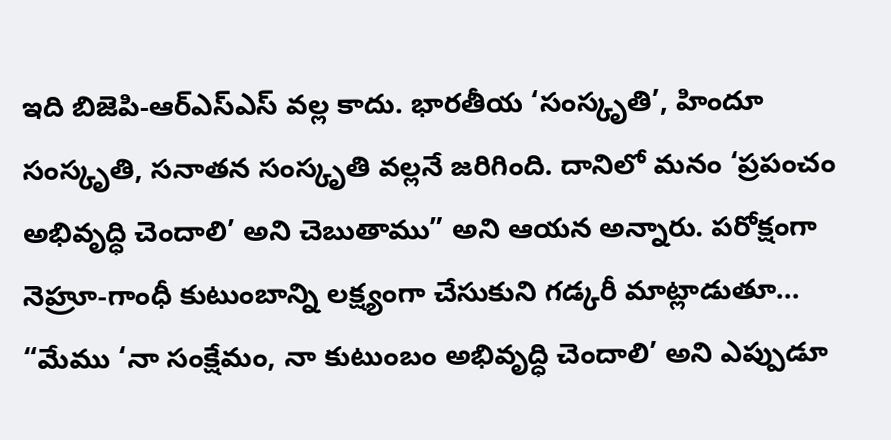ఇది బిజెపి-ఆర్ఎస్ఎస్ వల్ల కాదు. భారతీయ ‘సంస్కృతి’, హిందూ సంస్కృతి, సనాతన సంస్కృతి వల్లనే జరిగింది. దానిలో మనం ‘ప్రపంచం అభివృద్ధి చెందాలి’ అని చెబుతాము” అని ఆయన అన్నారు. పరోక్షంగా నెహ్రూ-గాంధీ కుటుంబాన్ని లక్ష్యంగా చేసుకుని గడ్కరీ మాట్లాడుతూ… “మేము ‘నా సంక్షేమం, నా కుటుంబం అభివృద్ధి చెందాలి’ అని ఎప్పుడూ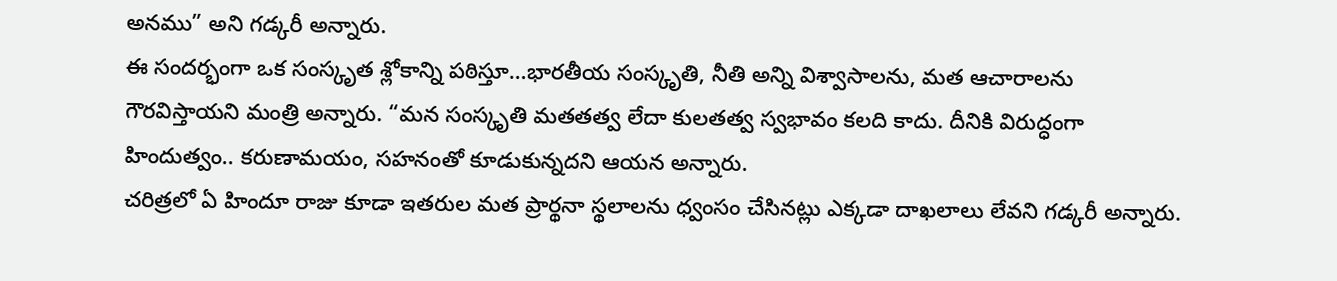అనము” అని గడ్కరీ అన్నారు.
ఈ సందర్భంగా ఒక సంస్కృత శ్లోకాన్ని పఠిస్తూ…భారతీయ సంస్కృతి, నీతి అన్ని విశ్వాసాలను, మత ఆచారాలను గౌరవిస్తాయని మంత్రి అన్నారు. “మన సంస్కృతి మతతత్వ లేదా కులతత్వ స్వభావం కలది కాదు. దీనికి విరుద్ధంగా హిందుత్వం.. కరుణామయం, సహనంతో కూడుకున్నదని ఆయన అన్నారు.
చరిత్రలో ఏ హిందూ రాజు కూడా ఇతరుల మత ప్రార్థనా స్థలాలను ధ్వంసం చేసినట్లు ఎక్కడా దాఖలాలు లేవని గడ్కరీ అన్నారు.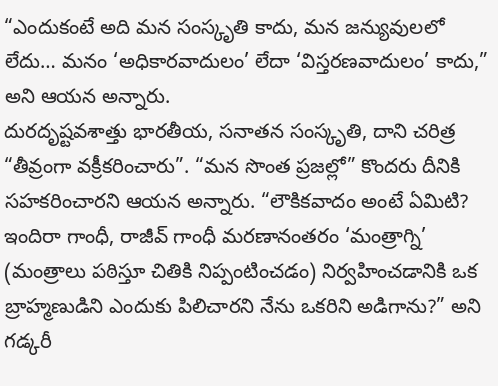“ఎందుకంటే అది మన సంస్కృతి కాదు, మన జన్యువులలో లేదు… మనం ‘అధికారవాదులం’ లేదా ‘విస్తరణవాదులం’ కాదు,” అని ఆయన అన్నారు.
దురదృష్టవశాత్తు భారతీయ, సనాతన సంస్కృతి, దాని చరిత్ర “తీవ్రంగా వక్రీకరించారు”. “మన సొంత ప్రజల్లో” కొందరు దీనికి సహకరించారని ఆయన అన్నారు. “లౌకికవాదం అంటే ఏమిటి? ఇందిరా గాంధీ, రాజీవ్ గాంధీ మరణానంతరం ‘మంత్రాగ్ని’ (మంత్రాలు పఠిస్తూ చితికి నిప్పంటించడం) నిర్వహించడానికి ఒక బ్రాహ్మణుడిని ఎందుకు పిలిచారని నేను ఒకరిని అడిగాను?” అని గడ్కరీ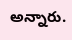అన్నారు.